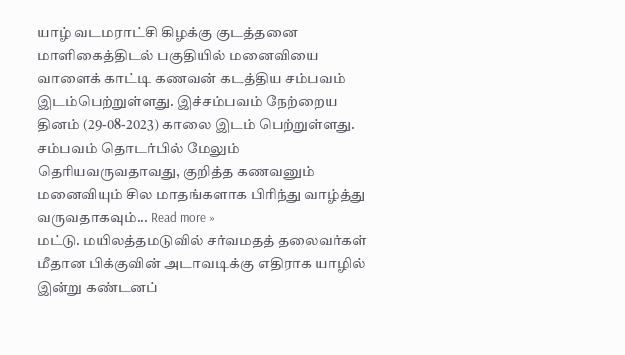யாழ் வடமராட்சி கிழக்கு குடத்தனை மாளிகைத்திடல் பகுதியில் மனைவியை வாளைக் காட்டி கணவன் கடத்திய சம்பவம் இடம்பெற்றுள்ளது. இச்சம்பவம் நேற்றைய தினம் (29-08-2023) காலை இடம் பெற்றுள்ளது. சம்பவம் தொடர்பில் மேலும் தெரியவருவதாவது, குறித்த கணவனும் மனைவியும் சில மாதங்களாக பிரிந்து வாழ்த்து வருவதாகவும்... Read more »
மட்டு. மயிலத்தமடுவில் சர்வமதத் தலைவர்கள் மீதான பிக்குவின் அடாவடிக்கு எதிராக யாழில் இன்று கண்டனப்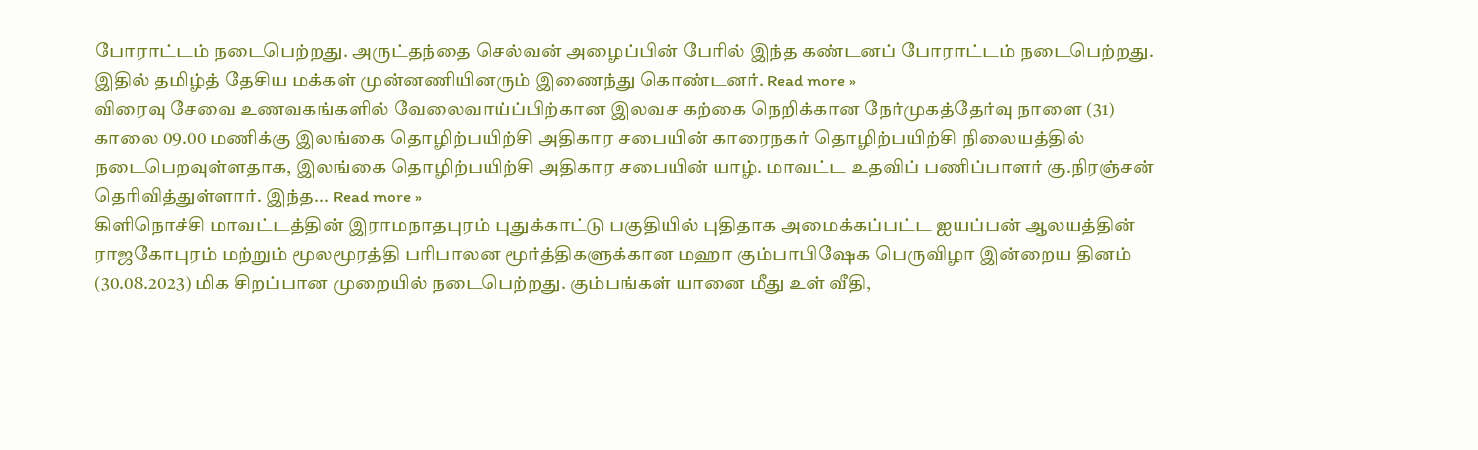போராட்டம் நடைபெற்றது. அருட்தந்தை செல்வன் அழைப்பின் பேரில் இந்த கண்டனப் போராட்டம் நடைபெற்றது. இதில் தமிழ்த் தேசிய மக்கள் முன்னணியினரும் இணைந்து கொண்டனர். Read more »
விரைவு சேவை உணவகங்களில் வேலைவாய்ப்பிற்கான இலவச கற்கை நெறிக்கான நேர்முகத்தேர்வு நாளை (31) காலை 09.00 மணிக்கு இலங்கை தொழிற்பயிற்சி அதிகார சபையின் காரைநகர் தொழிற்பயிற்சி நிலையத்தில் நடைபெறவுள்ளதாக, இலங்கை தொழிற்பயிற்சி அதிகார சபையின் யாழ். மாவட்ட உதவிப் பணிப்பாளர் கு.நிரஞ்சன் தெரிவித்துள்ளார். இந்த... Read more »
கிளிநொச்சி மாவட்டத்தின் இராமநாதபுரம் புதுக்காட்டு பகுதியில் புதிதாக அமைக்கப்பட்ட ஐயப்பன் ஆலயத்தின் ராஜகோபுரம் மற்றும் மூலமூரத்தி பரிபாலன மூர்த்திகளுக்கான மஹா கும்பாபிஷேக பெருவிழா இன்றைய தினம் (30.08.2023) மிக சிறப்பான முறையில் நடைபெற்றது. கும்பங்கள் யானை மீது உள் வீதி,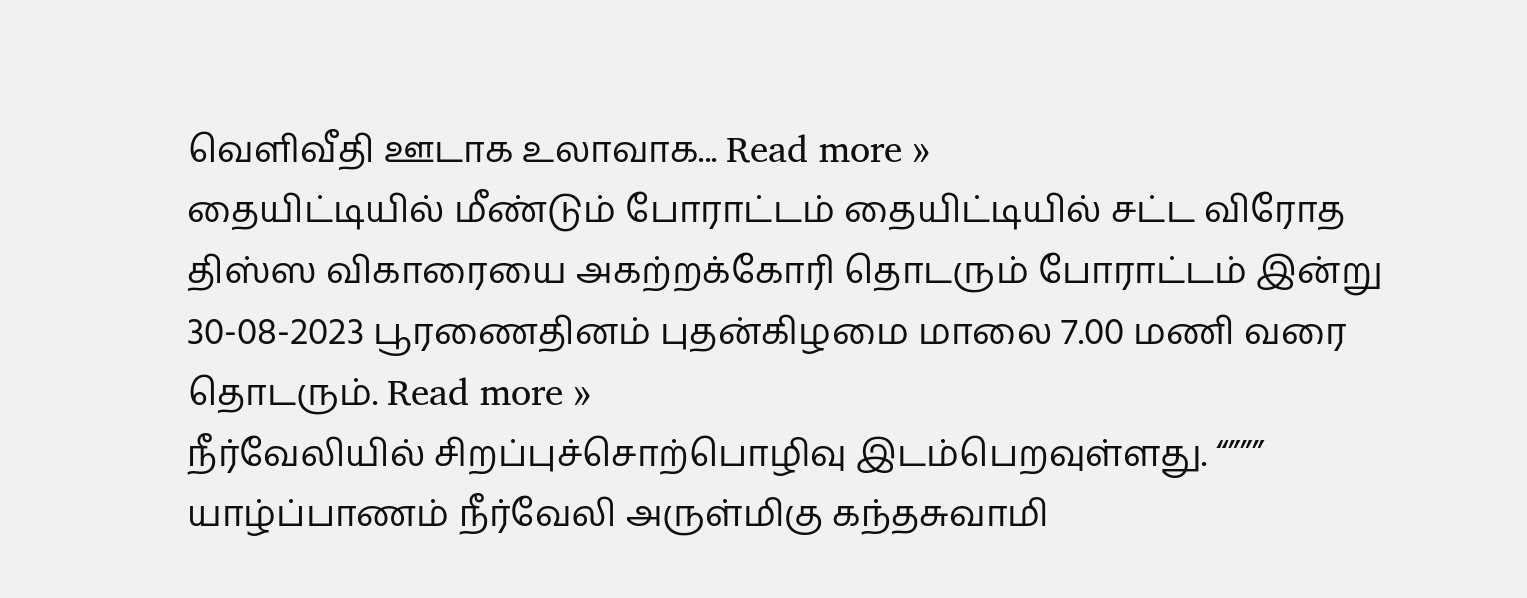வெளிவீதி ஊடாக உலாவாக... Read more »
தையிட்டியில் மீண்டும் போராட்டம் தையிட்டியில் சட்ட விரோத திஸ்ஸ விகாரையை அகற்றக்கோரி தொடரும் போராட்டம் இன்று 30-08-2023 பூரணைதினம் புதன்கிழமை மாலை 7.00 மணி வரை தொடரும். Read more »
நீர்வேலியில் சிறப்புச்சொற்பொழிவு இடம்பெறவுள்ளது. “””” யாழ்ப்பாணம் நீர்வேலி அருள்மிகு கந்தசுவாமி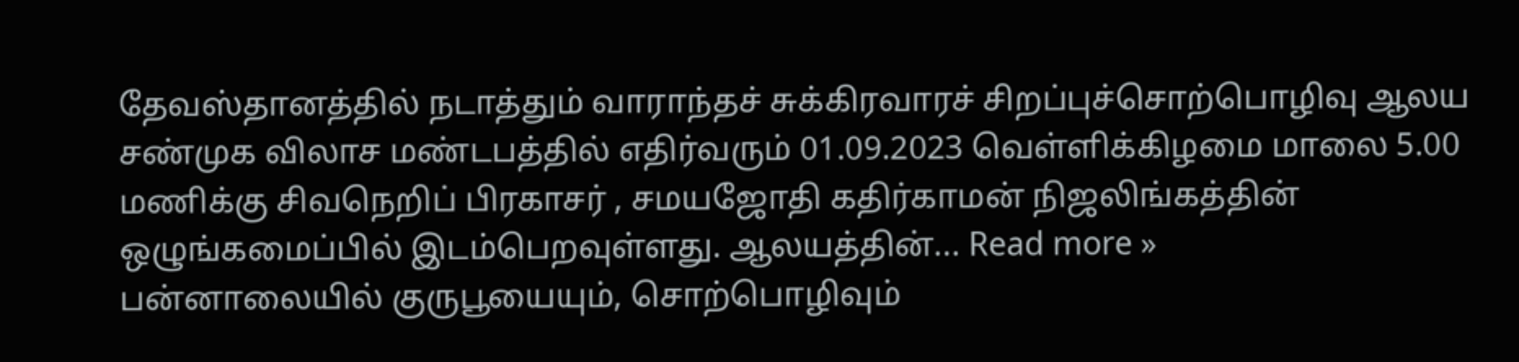தேவஸ்தானத்தில் நடாத்தும் வாராந்தச் சுக்கிரவாரச் சிறப்புச்சொற்பொழிவு ஆலய சண்முக விலாச மண்டபத்தில் எதிர்வரும் 01.09.2023 வெள்ளிக்கிழமை மாலை 5.00 மணிக்கு சிவநெறிப் பிரகாசர் , சமயஜோதி கதிர்காமன் நிஜலிங்கத்தின் ஒழுங்கமைப்பில் இடம்பெறவுள்ளது. ஆலயத்தின்... Read more »
பன்னாலையில் குருபூயையும், சொற்பொழிவும்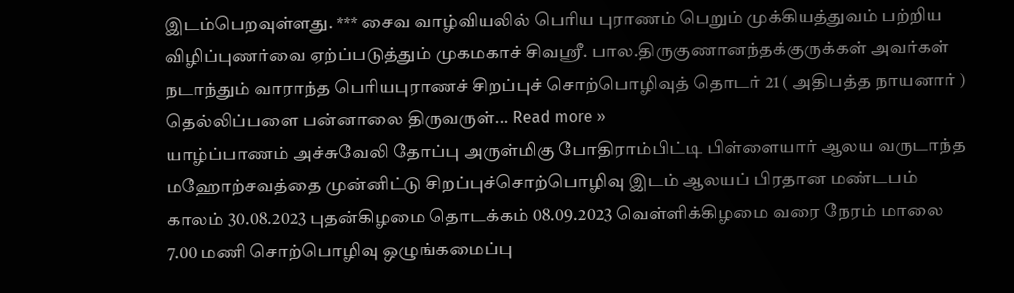இடம்பெறவுள்ளது. *** சைவ வாழ்வியலில் பெரிய புராணம் பெறும் முக்கியத்துவம் பற்றிய விழிப்புணர்வை ஏற்ப்படுத்தும் முகமகாச் சிவஸ்ரீ. பால.திருகுணானந்தக்குருக்கள் அவர்கள் நடாந்தும் வாராந்த பெரியபுராணச் சிறப்புச் சொற்பொழிவுத் தொடர் 21 ( அதிபத்த நாயனார் ) தெல்லிப்பளை பன்னாலை திருவருள்... Read more »
யாழ்ப்பாணம் அச்சுவேலி தோப்பு அருள்மிகு போதிராம்பிட்டி பிள்ளையார் ஆலய வருடாந்த மஹோற்சவத்தை முன்னிட்டு சிறப்புச்சொற்பொழிவு இடம் ஆலயப் பிரதான மண்டபம் காலம் 30.08.2023 புதன்கிழமை தொடக்கம் 08.09.2023 வெள்ளிக்கிழமை வரை நேரம் மாலை 7.00 மணி சொற்பொழிவு ஒழுங்கமைப்பு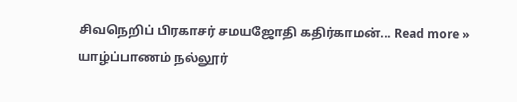சிவநெறிப் பிரகாசர் சமயஜோதி கதிர்காமன்... Read more »
யாழ்ப்பாணம் நல்லூர்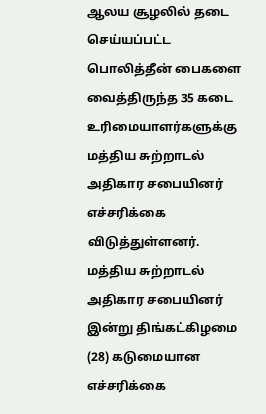ஆலய சூழலில் தடை செய்யப்பட்ட பொலித்தீன் பைகளை வைத்திருந்த 35 கடை உரிமையாளர்களுக்கு மத்திய சுற்றாடல் அதிகார சபையினர் எச்சரிக்கை விடுத்துள்ளனர். மத்திய சுற்றாடல் அதிகார சபையினர் இன்று திங்கட்கிழமை (28) கடுமையான எச்சரிக்கை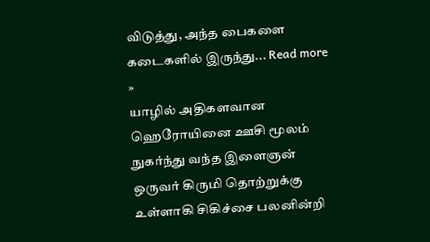விடுத்து, அந்த பைகளை கடைகளில் இருந்து... Read more »
யாழில் அதிகளவான ஹெரோயினை ஊசி மூலம் நுகர்ந்து வந்த இளைஞன் ஒருவர் கிருமி தொற்றுக்கு உள்ளாகி சிகிச்சை பலனின்றி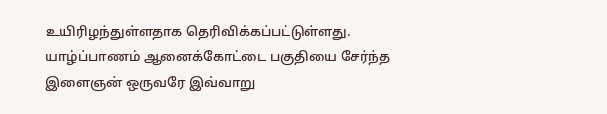உயிரிழந்துள்ளதாக தெரிவிக்கப்பட்டுள்ளது. யாழ்ப்பாணம் ஆனைக்கோட்டை பகுதியை சேர்ந்த இளைஞன் ஒருவரே இவ்வாறு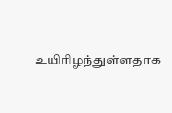உயிரிழந்துள்ளதாக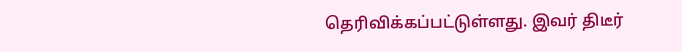தெரிவிக்கப்பட்டுள்ளது. இவர் திடீர்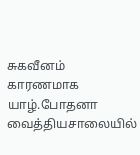சுகவீனம் காரணமாக யாழ்.போதனா வைத்தியசாலையில்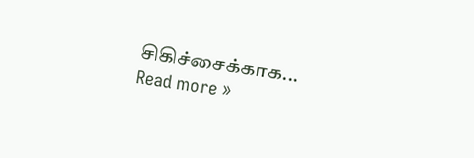சிகிச்சைக்காக... Read more »